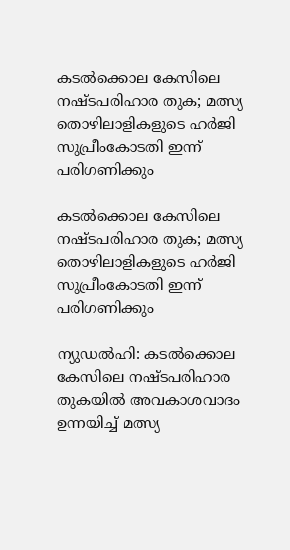കടല്‍ക്കൊല കേസിലെ നഷ്ടപരിഹാര തുക; മത്സ്യ തൊഴിലാളികളുടെ ഹര്‍ജി സുപ്രീംകോടതി ഇന്ന് പരിഗണിക്കും

കടല്‍ക്കൊല കേസിലെ നഷ്ടപരിഹാര തുക; മത്സ്യ തൊഴിലാളികളുടെ ഹര്‍ജി സുപ്രീംകോടതി ഇന്ന് പരിഗണിക്കും

ന്യുഡല്‍ഹി: കടല്‍ക്കൊല കേസിലെ നഷ്ടപരിഹാര തുകയില്‍ അവകാശവാദം ഉന്നയിച്ച് മത്സ്യ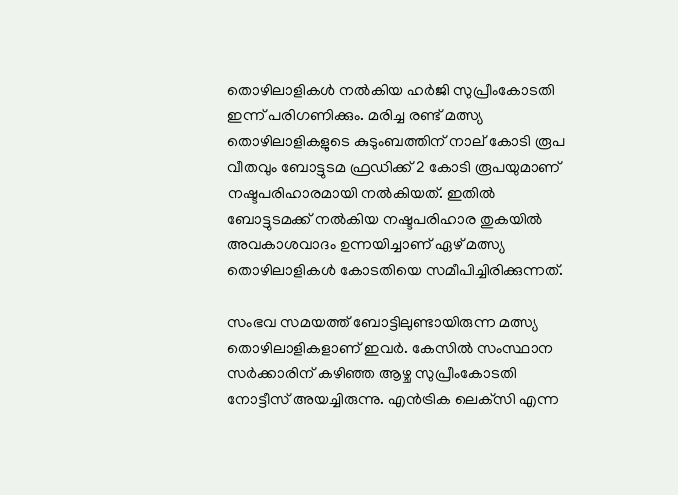തൊഴിലാളികള്‍ നല്‍കിയ ഹര്‍ജി സുപ്രീംകോടതി ഇന്ന് പരിഗണിക്കും. മരിച്ച രണ്ട് മത്സ്യ തൊഴിലാളികളുടെ കുടുംബത്തിന് നാല് കോടി രൂപ വീതവും ബോട്ടുടമ ഫ്രഡിക്ക് 2 കോടി രൂപയുമാണ് നഷ്ടപരിഹാരമായി നല്‍കിയത്. ഇതില്‍ ബോട്ടുടമക്ക് നല്‍കിയ നഷ്ടപരിഹാര തുകയില്‍ അവകാശവാദം ഉന്നയിച്ചാണ് ഏഴ് മത്സ്യ തൊഴിലാളികള്‍ കോടതിയെ സമീപിച്ചിരിക്കുന്നത്.

സംഭവ സമയത്ത് ബോട്ടിലുണ്ടായിരുന്ന മത്സ്യ തൊഴിലാളികളാണ് ഇവര്‍. കേസില്‍ സംസ്ഥാന സര്‍ക്കാരിന് കഴിഞ്ഞ ആഴ്ച സുപ്രീംകോടതി നോട്ടീസ് അയച്ചിരുന്നു. എന്‍ട്രിക ലെക്‌സി എന്ന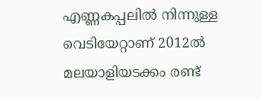എണ്ണകപ്പലില്‍ നിന്നുള്ള വെടിയേറ്റാണ് 2012ല്‍ മലയാളിയടക്കം രണ്ട്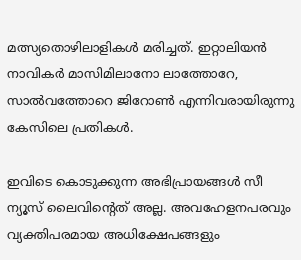മത്സ്യതൊഴിലാളികള്‍ മരിച്ചത്. ഇറ്റാലിയന്‍ നാവികര്‍ മാസിമിലാനോ ലാത്തോറേ, സാല്‍വത്തോറെ ജിറോണ്‍ എന്നിവരായിരുന്നു കേസിലെ പ്രതികള്‍.

ഇവിടെ കൊടുക്കുന്ന അഭിപ്രായങ്ങള്‍ സീ ന്യൂസ് ലൈവിന്റെത് അല്ല. അവഹേളനപരവും വ്യക്തിപരമായ അധിക്ഷേപങ്ങളും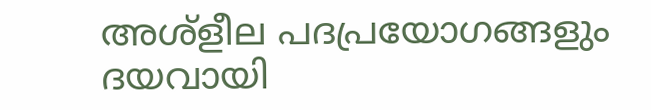അശ്‌ളീല പദപ്രയോഗങ്ങളും ദയവായി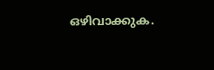ഒഴിവാക്കുക.